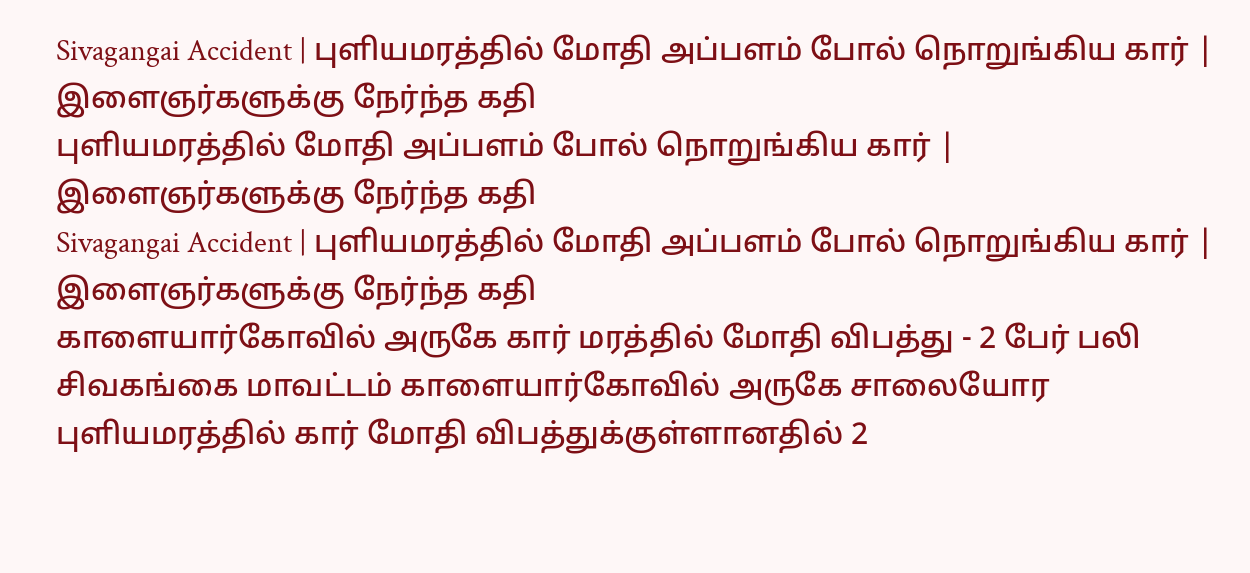Sivagangai Accident | புளியமரத்தில் மோதி அப்பளம் போல் நொறுங்கிய கார் | இளைஞர்களுக்கு நேர்ந்த கதி
புளியமரத்தில் மோதி அப்பளம் போல் நொறுங்கிய கார் | இளைஞர்களுக்கு நேர்ந்த கதி
Sivagangai Accident | புளியமரத்தில் மோதி அப்பளம் போல் நொறுங்கிய கார் | இளைஞர்களுக்கு நேர்ந்த கதி
காளையார்கோவில் அருகே கார் மரத்தில் மோதி விபத்து - 2 பேர் பலி சிவகங்கை மாவட்டம் காளையார்கோவில் அருகே சாலையோர புளியமரத்தில் கார் மோதி விபத்துக்குள்ளானதில் 2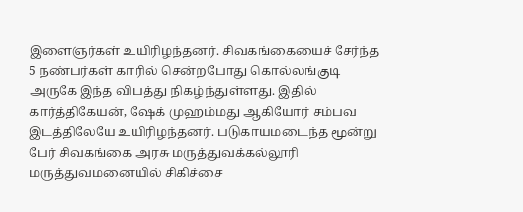இளைஞர்கள் உயிரிழந்தனர். சிவகங்கையைச் சேர்ந்த 5 நண்பர்கள் காரில் சென்றபோது கொல்லங்குடி அருகே இந்த விபத்து நிகழ்ந்துள்ளது. இதில் கார்த்திகேயன், ஷேக் முஹம்மது ஆகியோர் சம்பவ இடத்திலேயே உயிரிழந்தனர். படுகாயமடைந்த மூன்று பேர் சிவகங்கை அரசு மருத்துவக்கல்லூரி மருத்துவமனையில் சிகிச்சை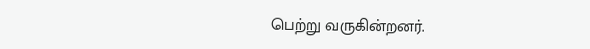பெற்று வருகின்றனர்.